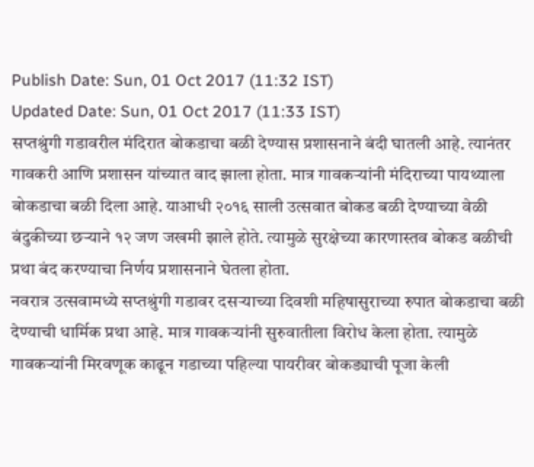Publish Date: Sun, 01 Oct 2017 (11:32 IST)
Updated Date: Sun, 01 Oct 2017 (11:33 IST)
सप्तश्रुंगी गडावरील मंदिरात बोकडाचा बळी देण्यास प्रशासनाने बंदी घातली आहे. त्यानंतर गावकरी आणि प्रशासन यांच्यात वाद झाला होता. मात्र गावकऱ्यांनी मंदिराच्या पायथ्याला बोकडाचा बळी दिला आहे. याआधी २०१६ साली उत्सवात बोकड बळी देण्याच्या वेळी बंदुकीच्या छऱ्याने १२ जण जखमी झाले होते. त्यामुळे सुरक्षेच्या कारणास्तव बोकड बळीची प्रथा बंद करण्याचा निर्णय प्रशासनाने घेतला होता.
नवरात्र उत्सवामध्ये सप्तश्रुंगी गडावर दसऱ्याच्या दिवशी महिषासुराच्या रुपात बोकडाचा बळी देण्याची धार्मिक प्रथा आहे. मात्र गावकऱ्यांनी सुरुवातीला विरोध केला होता. त्यामुळे गावकऱ्यांनी मिरवणूक काढून गडाच्या पहिल्या पायरीवर बोकड्याची पूजा केली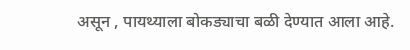असून , पायथ्याला बोकड्याचा बळी देण्यात आला आहे.